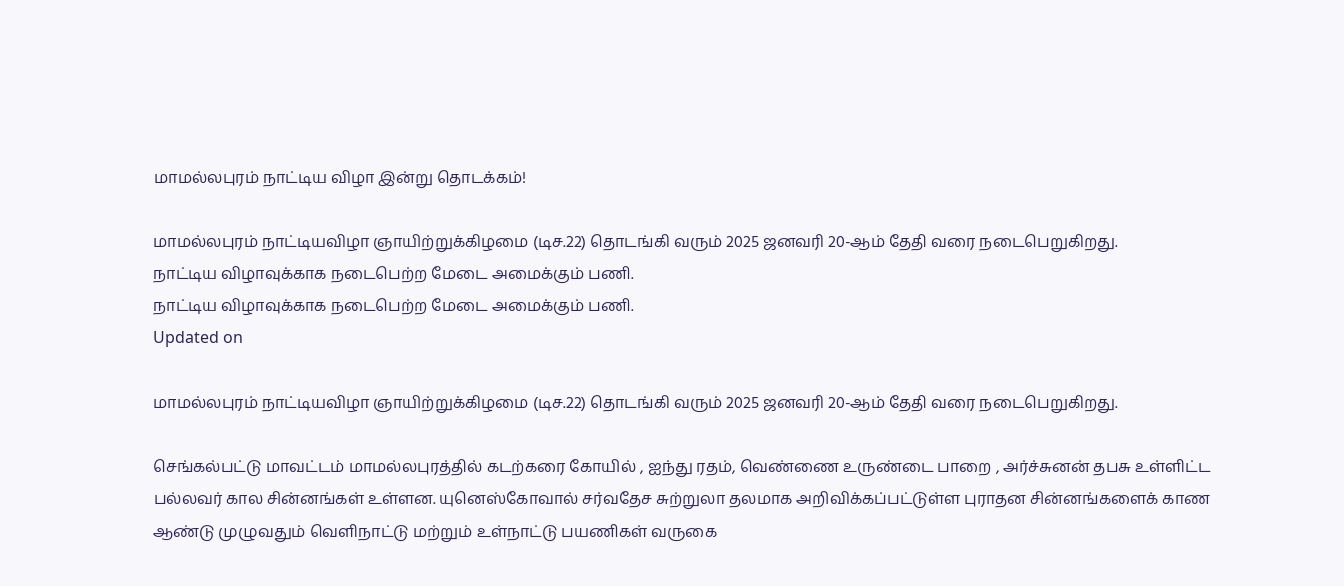மாமல்லபுரம் நாட்டிய விழா இன்று தொடக்கம்!

மாமல்லபுரம் நாட்டியவிழா ஞாயிற்றுக்கிழமை (டிச.22) தொடங்கி வரும் 2025 ஜனவரி 20-ஆம் தேதி வரை நடைபெறுகிறது.
நாட்டிய விழாவுக்காக நடைபெற்ற மேடை அமைக்கும் பணி.
நாட்டிய விழாவுக்காக நடைபெற்ற மேடை அமைக்கும் பணி.
Updated on

மாமல்லபுரம் நாட்டியவிழா ஞாயிற்றுக்கிழமை (டிச.22) தொடங்கி வரும் 2025 ஜனவரி 20-ஆம் தேதி வரை நடைபெறுகிறது.

செங்கல்பட்டு மாவட்டம் மாமல்லபுரத்தில் கடற்கரை கோயில் , ஐந்து ரதம், வெண்ணை உருண்டை பாறை , அர்ச்சுனன் தபசு உள்ளிட்ட பல்லவர் கால சின்னங்கள் உள்ளன. யுனெஸ்கோவால் சர்வதேச சுற்றுலா தலமாக அறிவிக்கப்பட்டுள்ள புராதன சின்னங்களைக் காண ஆண்டு முழுவதும் வெளிநாட்டு மற்றும் உள்நாட்டு பயணிகள் வருகை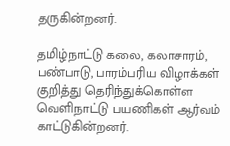தருகின்றனர்.

தமிழ்நாட்டு கலை, கலாசாரம், பண்பாடு, பாரம்பரிய விழாக்கள் குறித்து தெரிந்துக்கொள்ள வெளிநாட்டு பயணிகள் ஆர்வம் காட்டுகின்றனர்.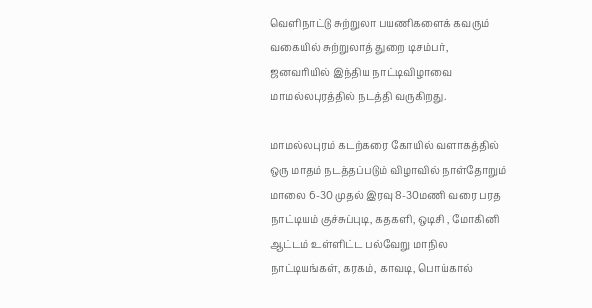வெளிநாட்டு சுற்றுலா பயணிகளைக் கவரும் வகையில் சுற்றுலாத் துறை டிசம்பர், ஜனவரியில் இந்திய நாட்டிவிழாவை மாமல்லபுரத்தில் நடத்தி வருகிறது.

மாமல்லபுரம் கடற்கரை கோயில் வளாகத்தில் ஒரு மாதம் நடத்தப்படும் விழாவில் நாள்தோறும் மாலை 6-30 முதல் இரவு 8-30மணி வரை பரத நாட்டியம் குச்சுப்புடி, கதகளி, ஒடிசி , மோகினி ஆட்டம் உள்ளிட்ட பல்வேறு மாநில நாட்டியங்கள், கரகம், காவடி, பொய்கால்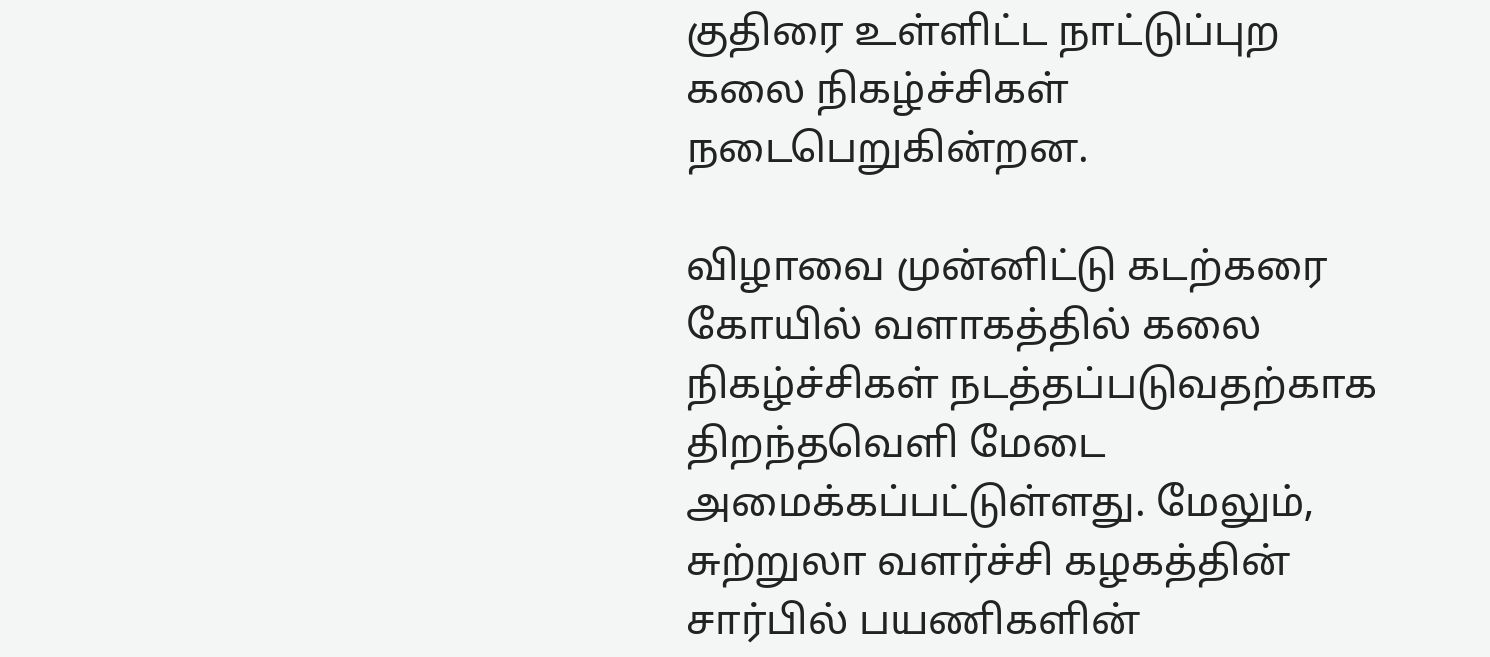குதிரை உள்ளிட்ட நாட்டுப்புற கலை நிகழ்ச்சிகள் நடைபெறுகின்றன.

விழாவை முன்னிட்டு கடற்கரை கோயில் வளாகத்தில் கலை நிகழ்ச்சிகள் நடத்தப்படுவதற்காக திறந்தவெளி மேடை அமைக்கப்பட்டுள்ளது. மேலும், சுற்றுலா வளர்ச்சி கழகத்தின் சார்பில் பயணிகளின்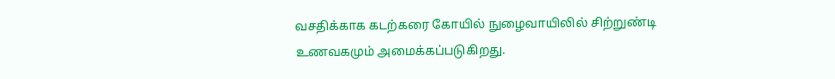வசதிக்காக கடற்கரை கோயில் நுழைவாயிலில் சிற்றுண்டி உணவகமும் அமைக்கப்படுகிறது.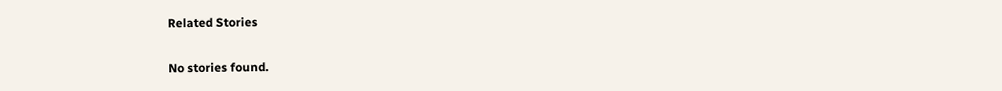Related Stories

No stories found.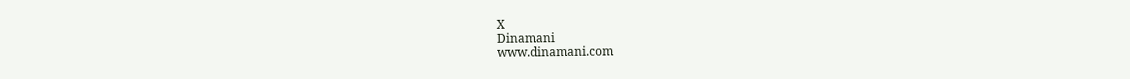X
Dinamani
www.dinamani.com